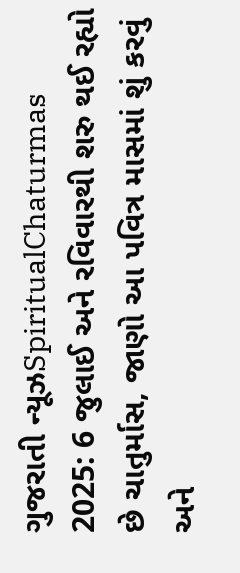ગુજરાતી ન્યૂઝSpiritualChaturmas 2025: 6 જુલાઈ અને રવિવારથી શરુ થઈ રહ્યો છે ચાતુર્માસ, જાણો આ પવિત્ર માસમાં શું કરવું અને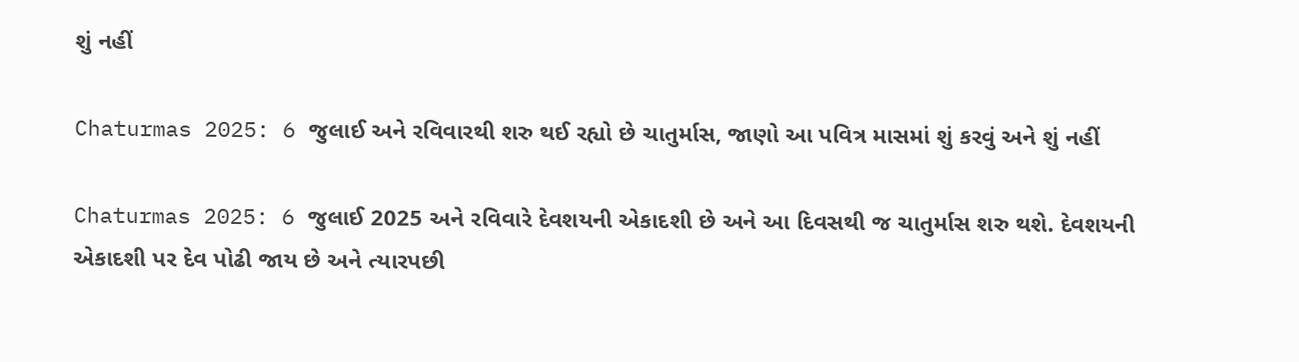શું નહીં

Chaturmas 2025: 6 જુલાઈ અને રવિવારથી શરુ થઈ રહ્યો છે ચાતુર્માસ, જાણો આ પવિત્ર માસમાં શું કરવું અને શું નહીં

Chaturmas 2025: 6 જુલાઈ 2025 અને રવિવારે દેવશયની એકાદશી છે અને આ દિવસથી જ ચાતુર્માસ શરુ થશે. દેવશયની એકાદશી પર દેવ પોઢી જાય છે અને ત્યારપછી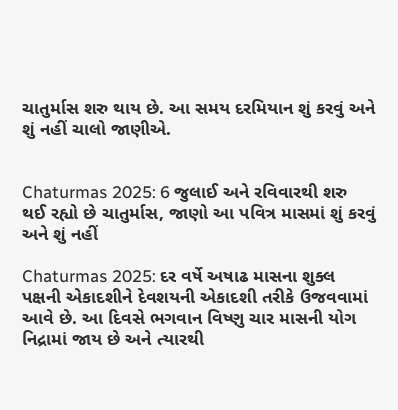ચાતુર્માસ શરુ થાય છે. આ સમય દરમિયાન શું કરવું અને શું નહીં ચાલો જાણીએ.


Chaturmas 2025: 6 જુલાઈ અને રવિવારથી શરુ થઈ રહ્યો છે ચાતુર્માસ, જાણો આ પવિત્ર માસમાં શું કરવું અને શું નહીં

Chaturmas 2025: દર વર્ષે અષાઢ માસના શુક્લ પક્ષની એકાદશીને દેવશયની એકાદશી તરીકે ઉજવવામાં આવે છે. આ દિવસે ભગવાન વિષ્ણુ ચાર માસની યોગ નિદ્રામાં જાય છે અને ત્યારથી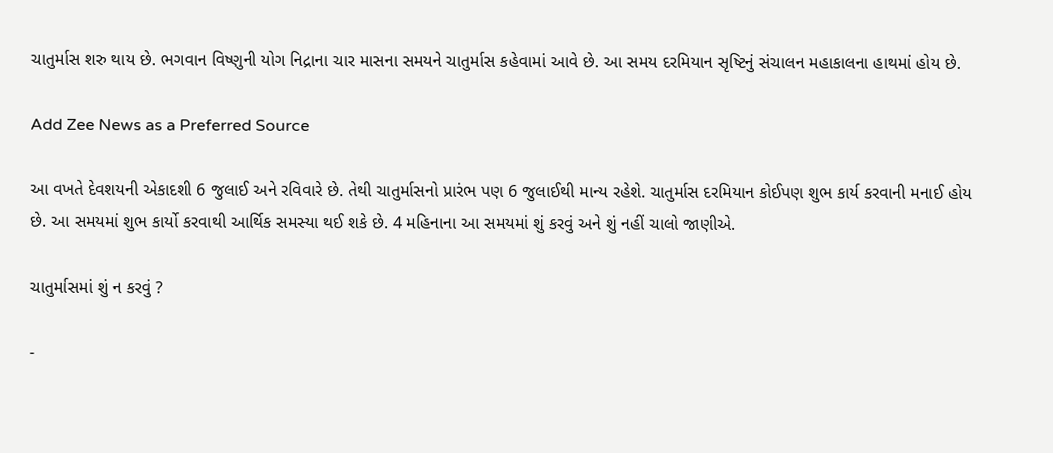ચાતુર્માસ શરુ થાય છે. ભગવાન વિષ્ણુની યોગ નિદ્રાના ચાર માસના સમયને ચાતુર્માસ કહેવામાં આવે છે. આ સમય દરમિયાન સૃષ્ટિનું સંચાલન મહાકાલના હાથમાં હોય છે.

Add Zee News as a Preferred Source

આ વખતે દેવશયની એકાદશી 6 જુલાઈ અને રવિવારે છે. તેથી ચાતુર્માસનો પ્રારંભ પણ 6 જુલાઈથી માન્ય રહેશે. ચાતુર્માસ દરમિયાન કોઈપણ શુભ કાર્ય કરવાની મનાઈ હોય છે. આ સમયમાં શુભ કાર્યો કરવાથી આર્થિક સમસ્યા થઈ શકે છે. 4 મહિનાના આ સમયમાં શું કરવું અને શું નહીં ચાલો જાણીએ.

ચાતુર્માસમાં શું ન કરવું ?

-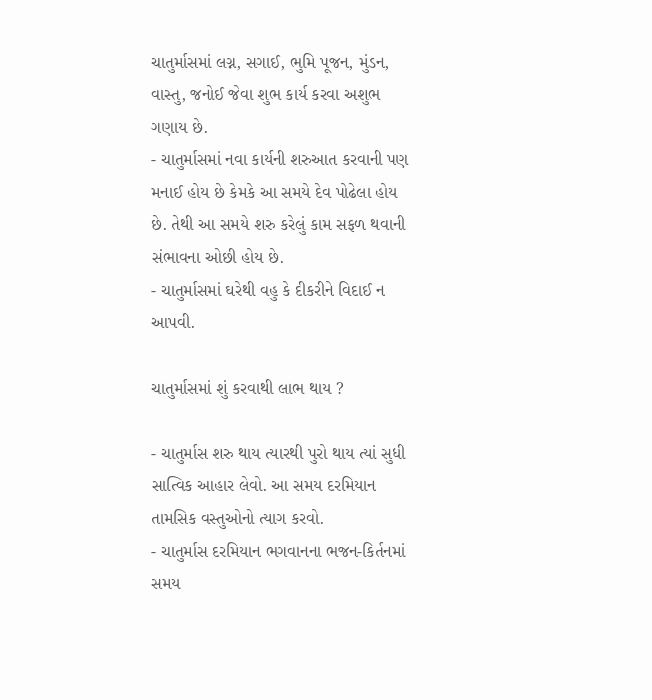ચાતુર્માસમાં લગ્ન, સગાઈ, ભુમિ પૂજન, મુંડન, વાસ્તુ, જનોઈ જેવા શુભ કાર્ય કરવા અશુભ ગણાય છે.
- ચાતુર્માસમાં નવા કાર્યની શરુઆત કરવાની પણ મનાઈ હોય છે કેમકે આ સમયે દેવ પોઢેલા હોય છે. તેથી આ સમયે શરુ કરેલું કામ સફળ થવાની સંભાવના ઓછી હોય છે.
- ચાતુર્માસમાં ઘરેથી વહુ કે દીકરીને વિદાઈ ન આપવી.

ચાતુર્માસમાં શું કરવાથી લાભ થાય ?

- ચાતુર્માસ શરુ થાય ત્યારથી પુરો થાય ત્યાં સુધી સાત્વિક આહાર લેવો. આ સમય દરમિયાન તામસિક વસ્તુઓનો ત્યાગ કરવો.
- ચાતુર્માસ દરમિયાન ભગવાનના ભજન-કિર્તનમાં સમય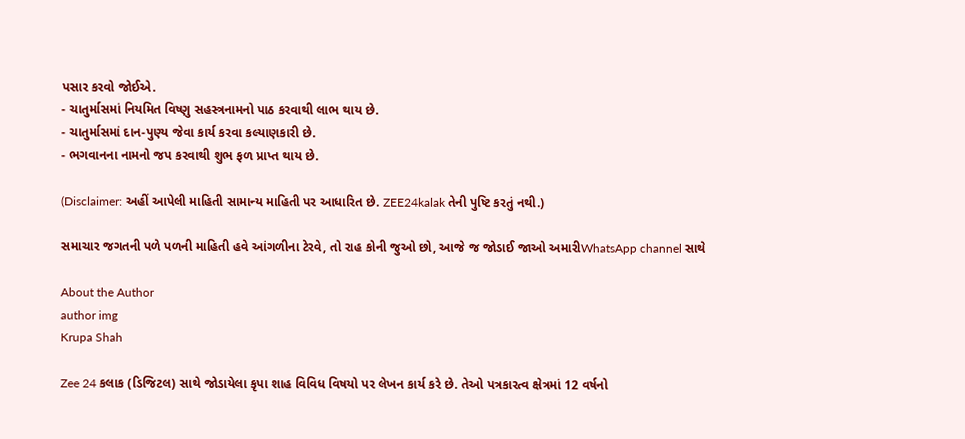પસાર કરવો જોઈએ.
- ચાતુર્માસમાં નિયમિત વિષ્ણુ સહસ્ત્રનામનો પાઠ કરવાથી લાભ થાય છે.
- ચાતુર્માસમાં દાન-પુણ્ય જેવા કાર્ય કરવા કલ્યાણકારી છે.
- ભગવાનના નામનો જપ કરવાથી શુભ ફળ પ્રાપ્ત થાય છે.

(Disclaimer: અહીં આપેલી માહિતી સામાન્ય માહિતી પર આધારિત છે. ZEE24kalak તેની પુષ્ટિ કરતું નથી.)

સમાચાર જગતની પળે પળની માહિતી હવે આંગળીના ટેરવે, તો રાહ કોની જુઓ છો, આજે જ જોડાઈ જાઓ અમારીWhatsApp channel સાથે

About the Author
author img
Krupa Shah

Zee 24 કલાક (ડિજિટલ) સાથે જોડાયેલા કૃપા શાહ વિવિધ વિષયો પર લેખન કાર્ય કરે છે. તેઓ પત્રકારત્વ ક્ષેત્રમાં 12 વર્ષનો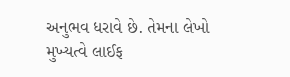અનુભવ ધરાવે છે. તેમના લેખો મુખ્યત્વે લાઈફ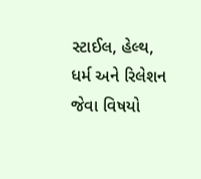સ્ટાઈલ, હેલ્થ, ધર્મ અને રિલેશન જેવા વિષયો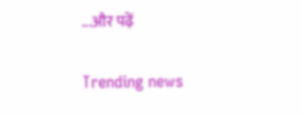...और पढ़ें

Trending news